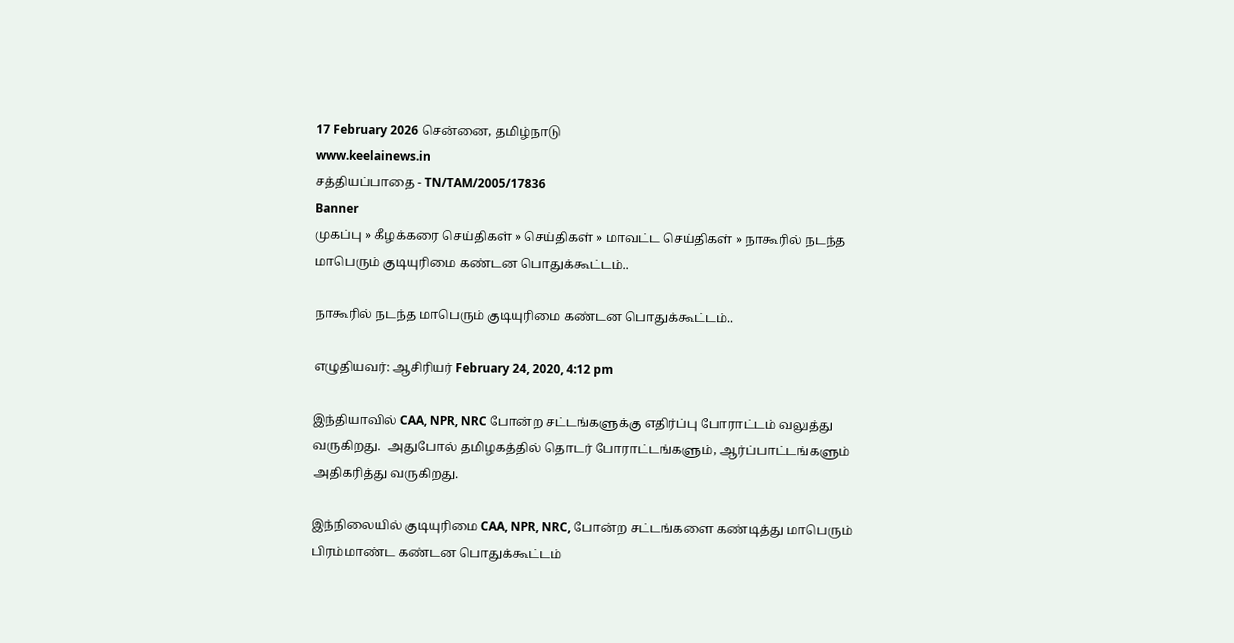17 February 2026 சென்னை, தமிழ்நாடு
www.keelainews.in
சத்தியப்பாதை - TN/TAM/2005/17836
Banner
முகப்பு » கீழக்கரை செய்திகள் » செய்திகள் » மாவட்ட செய்திகள் » நாகூரில் நடந்த மாபெரும் குடியுரிமை கண்டன பொதுக்கூட்டம்..

நாகூரில் நடந்த மாபெரும் குடியுரிமை கண்டன பொதுக்கூட்டம்..

எழுதியவர்: ஆசிரியர் February 24, 2020, 4:12 pm

இந்தியாவில் CAA, NPR, NRC போன்ற சட்டங்களுக்கு எதிர்ப்பு போராட்டம் வலுத்து வருகிறது.  அதுபோல் தமிழகத்தில் தொடர் போராட்டங்களும், ஆர்ப்பாட்டங்களும் அதிகரித்து வருகிறது.

இந்நிலையில் குடியுரிமை CAA, NPR, NRC, போன்ற சட்டங்களை கண்டித்து மாபெரும் பிரம்மாண்ட கண்டன பொதுக்கூட்டம்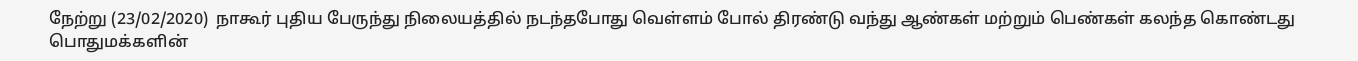நேற்று (23/02/2020)  நாகூர் புதிய பேருந்து நிலையத்தில் நடந்தபோது வெள்ளம் போல் திரண்டு வந்து ஆண்கள் மற்றும் பெண்கள் கலந்த கொண்டது பொதுமக்களின்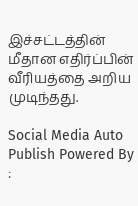இச்சட்டத்தின் மீதான எதிர்ப்பின் வீரியத்தை அறிய முடிந்தது.

Social Media Auto Publish Powered By :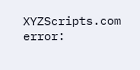XYZScripts.com
error: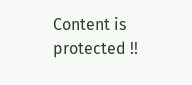Content is protected !!